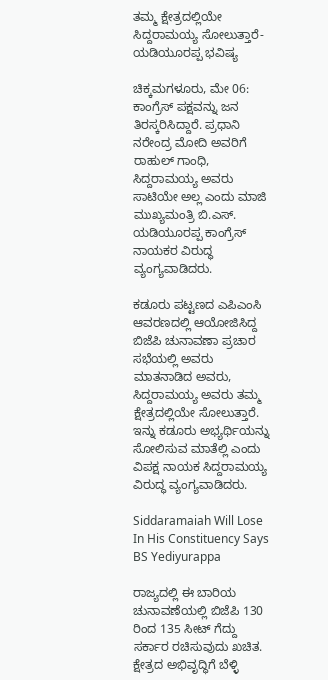ತಮ್ಮ ಕ್ಷೇತ್ರದಲ್ಲಿಯೇ ಸಿದ್ದರಾಮಯ್ಯ ಸೋಲುತ್ತಾರೆ-ಯಡಿಯೂರಪ್ಪ ಭವಿಷ್ಯ

ಚಿಕ್ಕಮಗಳೂರು, ಮೇ 06: ಕಾಂಗ್ರೆಸ್ ಪಕ್ಷವನ್ನು ಜನ ತಿರಸ್ಕರಿಸಿದ್ದಾರೆ. ಪ್ರಧಾನಿ ನರೇಂದ್ರ ಮೋದಿ ಅವರಿಗೆ ರಾಹುಲ್ ಗಾಂಧಿ, ಸಿದ್ದರಾಮಯ್ಯ ಅವರು ಸಾಟಿಯೇ ಅಲ್ಲ ಎಂದು ಮಾಜಿ ಮುಖ್ಯಮಂತ್ರಿ ಬಿ.ಎಸ್. ಯಡಿಯೂರಪ್ಪ ಕಾಂಗ್ರೆಸ್‌ ನಾಯಕರ ವಿರುದ್ಧ ವ್ಯಂಗ್ಯವಾಡಿದರು.

ಕಡೂರು ಪಟ್ಟಣದ ಎಪಿಎಂಸಿ ಆವರಣದಲ್ಲಿ ಆಯೋಜಿಸಿದ್ದ ಬಿಜೆಪಿ ಚುನಾವಣಾ ಪ್ರಚಾರ ಸಭೆಯಲ್ಲಿ ಅವರು ಮಾತನಾಡಿದ ಅವರು, ಸಿದ್ದರಾಮಯ್ಯ ಅವರು ತಮ್ಮ ಕ್ಷೇತ್ರದಲ್ಲಿಯೇ ಸೋಲುತ್ತಾರೆ. ಇನ್ನು ಕಡೂರು ಅಭ್ಯರ್ಥಿಯನ್ನು ಸೋಲಿಸುವ ಮಾತೆಲ್ಲಿ ಎಂದು ವಿಪಕ್ಷ ನಾಯಕ ಸಿದ್ದರಾಮಯ್ಯ ವಿರುದ್ಧ ವ್ಯಂಗ್ಯವಾಡಿದರು.

Siddaramaiah Will Lose In His Constituency Says BS Yediyurappa

ರಾಜ್ಯದಲ್ಲಿ ಈ ಬಾರಿಯ ಚುನಾವಣೆಯಲ್ಲಿ ಬಿಜೆಪಿ 130 ರಿಂದ 135 ಸೀಟ್ ಗೆದ್ದು ಸರ್ಕಾರ ರಚಿಸುವುದು ಖಚಿತ. ಕ್ಷೇತ್ರದ ಅಭಿವೃದ್ಧಿಗೆ ಬೆಳ್ಳಿ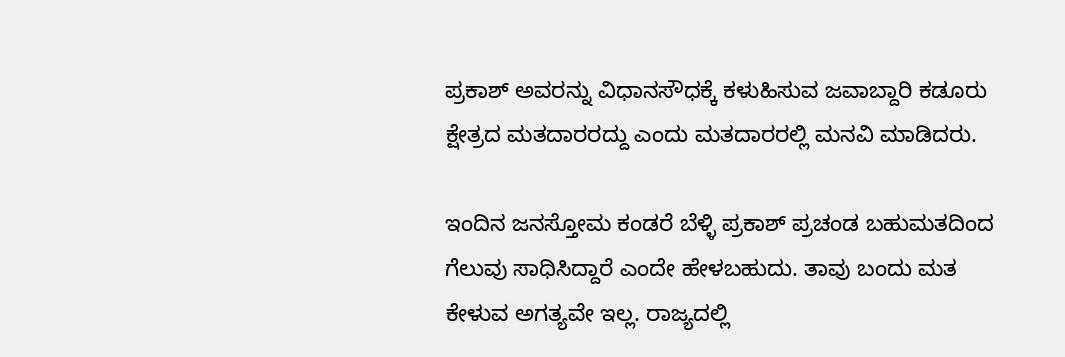ಪ್ರಕಾಶ್ ಅವರನ್ನು ವಿಧಾನಸೌಧಕ್ಕೆ ಕಳುಹಿಸುವ ಜವಾಬ್ದಾರಿ ಕಡೂರು ಕ್ಷೇತ್ರದ ಮತದಾರರದ್ದು ಎಂದು ಮತದಾರರಲ್ಲಿ ಮನವಿ ಮಾಡಿದರು.

ಇಂದಿನ ಜನಸ್ತೋಮ ಕಂಡರೆ ಬೆಳ್ಳಿ ಪ್ರಕಾಶ್ ಪ್ರಚಂಡ ಬಹುಮತದಿಂದ ಗೆಲುವು ಸಾಧಿಸಿದ್ದಾರೆ ಎಂದೇ ಹೇಳಬಹುದು. ತಾವು ಬಂದು ಮತ ಕೇಳುವ ಅಗತ್ಯವೇ ಇಲ್ಲ. ರಾಜ್ಯದಲ್ಲಿ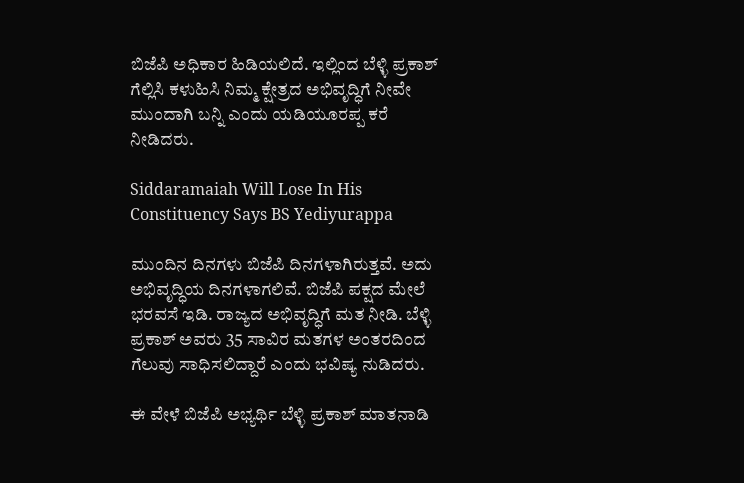ಬಿಜೆಪಿ ಅಧಿಕಾರ ಹಿಡಿಯಲಿದೆ. ಇಲ್ಲಿಂದ ಬೆಳ್ಳಿ ಪ್ರಕಾಶ್ ಗೆಲ್ಲಿಸಿ ಕಳುಹಿಸಿ ನಿಮ್ಮ ಕ್ಷೇತ್ರದ ಅಭಿವೃದ್ಧಿಗೆ ನೀವೇ ಮುಂದಾಗಿ ಬನ್ನಿ ಎಂದು ಯಡಿಯೂರಪ್ಪ ಕರೆ ನೀಡಿದರು.

Siddaramaiah Will Lose In His Constituency Says BS Yediyurappa

ಮುಂದಿನ ದಿನಗಳು ಬಿಜೆಪಿ ದಿನಗಳಾಗಿರುತ್ತವೆ. ಅದು ಅಭಿವೃದ್ಧಿಯ ದಿನಗಳಾಗಲಿವೆ. ಬಿಜೆಪಿ ಪಕ್ಷದ ಮೇಲೆ ಭರವಸೆ ಇಡಿ. ರಾಜ್ಯದ ಅಭಿವೃದ್ಧಿಗೆ ಮತ ನೀಡಿ. ಬೆಳ್ಳಿ ಪ್ರಕಾಶ್ ಅವರು 35 ಸಾವಿರ ಮತಗಳ ಅಂತರದಿಂದ ಗೆಲುವು ಸಾಧಿಸಲಿದ್ದಾರೆ ಎಂದು ಭವಿಷ್ಯ ನುಡಿದರು.

ಈ ವೇಳೆ ಬಿಜೆಪಿ ಅಭ್ಯರ್ಥಿ ಬೆಳ್ಳಿ ಪ್ರಕಾಶ್ ಮಾತನಾಡಿ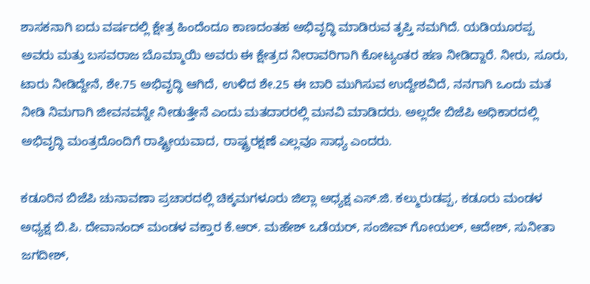ಶಾಸಕನಾಗಿ ಐದು ವರ್ಷದಲ್ಲಿ ಕ್ಷೇತ್ರ ಹಿಂದೆಂದೂ ಕಾಣದಂತಹ ಅಭಿವೃದ್ಧಿ ಮಾಡಿರುವ ತೃಪ್ತಿ ನಮಗಿದೆ. ಯಡಿಯೂರಪ್ಪ ಅವರು ಮತ್ತು ಬಸವರಾಜ ಬೊಮ್ಮಾಯಿ ಅವರು ಈ ಕ್ಷೇತ್ರದ ನೀರಾವರಿಗಾಗಿ ಕೋಟ್ಯಂತರ ಹಣ ನೀಡಿದ್ದಾರೆ. ನೀರು, ಸೂರು, ಟಾರು ನೀಡಿದ್ದೇನೆ, ಶೇ.75 ಅಭಿವೃದ್ಧಿ ಆಗಿದೆ, ಉಳಿದ ಶೇ.25 ಈ ಬಾರಿ ಮುಗಿಸುವ ಉದ್ದೇಶವಿದೆ, ನನಗಾಗಿ ಒಂದು ಮತ ನೀಡಿ ನಿಮಗಾಗಿ ಜೀವನವನ್ನೇ ನೀಡುತ್ತೇನೆ ಎಂದು ಮತದಾರರಲ್ಲಿ ಮನವಿ ಮಾಡಿದರು. ಅಲ್ಲದೇ ಬಿಜೆಪಿ ಅಧಿಕಾರದಲ್ಲಿ ಅಭಿವೃದ್ಧಿ ಮಂತ್ರದೊಂದಿಗೆ ರಾಷ್ಟ್ರೀಯವಾದ, ರಾಷ್ಟ್ರರಕ್ಷಣೆ ಎಲ್ಲವೂ ಸಾಧ್ಯ ಎಂದರು.

ಕಡೂರಿನ ಬಿಜೆಪಿ ಚುನಾವಣಾ ಪ್ರಚಾರದಲ್ಲಿ ಚಿಕ್ಕಮಗಳೂರು ಜಿಲ್ಲಾ ಅಧ್ಯಕ್ಷ ಎಸ್.ಜಿ. ಕಲ್ಮುರುಡಪ್ಪ, ಕಡೂರು ಮಂಡಳ ಅಧ್ಯಕ್ಷ ಬಿ.ಪಿ. ದೇವಾನಂದ್ ಮಂಡಳ ವಕ್ತಾರ ಕೆ.ಆರ್. ಮಹೇಶ್ ಒಡೆಯರ್, ಸಂಜೀವ್ ಗೋಯಲ್, ಆದೇಶ್, ಸುನೀತಾ ಜಗದೀಶ್,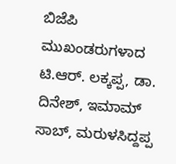ಬಿಜೆಪಿ ಮುಖಂಡರುಗಳಾದ ಟಿ.ಆರ್. ಲಕ್ಕಪ್ಪ, ಡಾ. ದಿನೇಶ್, ಇಮಾಮ್ ಸಾಬ್, ಮರುಳಸಿದ್ದಪ್ಪ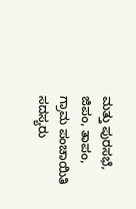ಮತ್ತು ಪುರಸಭೆ, ಜಿಪಂ, ತಾಪಂ, ಗ್ರಾಮ ಪಂಚಾಯಿತಿ ಸದಸ್ಯರು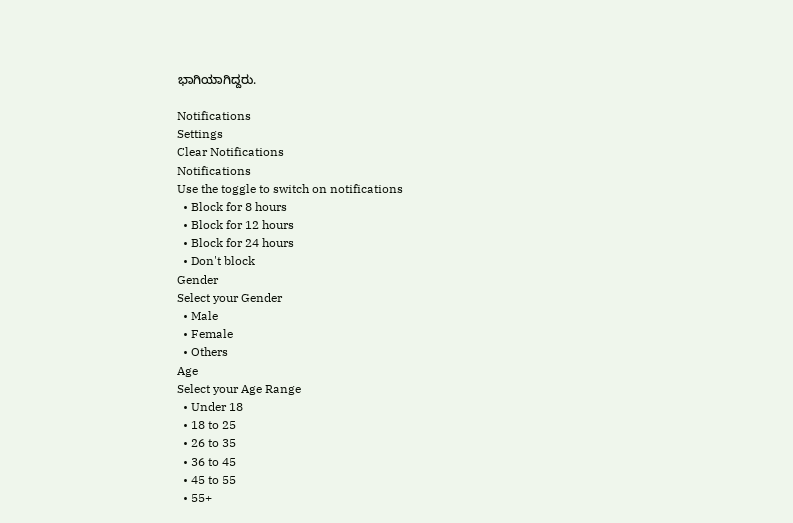ಭಾಗಿಯಾಗಿದ್ದರು.

Notifications
Settings
Clear Notifications
Notifications
Use the toggle to switch on notifications
  • Block for 8 hours
  • Block for 12 hours
  • Block for 24 hours
  • Don't block
Gender
Select your Gender
  • Male
  • Female
  • Others
Age
Select your Age Range
  • Under 18
  • 18 to 25
  • 26 to 35
  • 36 to 45
  • 45 to 55
  • 55+